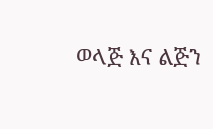ወላጅ እና ልጅን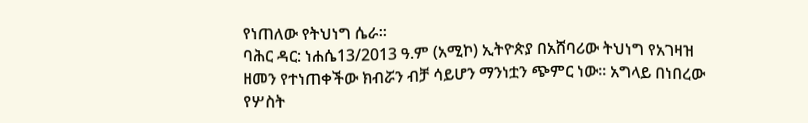የነጠለው የትህነግ ሴራ።
ባሕር ዳር: ነሐሴ13/2013 ዓ.ም (አሚኮ) ኢትዮጵያ በአሸባሪው ትህነግ የአገዛዝ ዘመን የተነጠቀችው ክብሯን ብቻ ሳይሆን ማንነቷን ጭምር ነው፡፡ አግላይ በነበረው የሦስት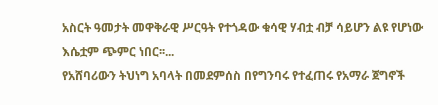አስርት ዓመታት መዋቅራዊ ሥርዓት የተጎዳው ቁሳዊ ሃብቷ ብቻ ሳይሆን ልዩ የሆነው እሴቷም ጭምር ነበር፡፡...
የአሸባሪውን ትህነግ አባላት በመደምሰስ በየግንባሩ የተፈጠሩ የአማራ ጀግኖች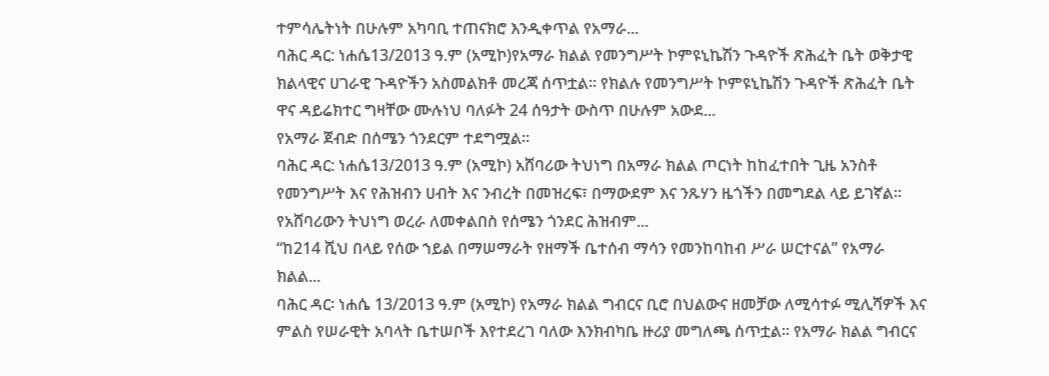ተምሳሌትነት በሁሉም አካባቢ ተጠናክሮ እንዲቀጥል የአማራ...
ባሕር ዳር: ነሐሴ13/2013 ዓ.ም (አሚኮ)የአማራ ክልል የመንግሥት ኮምዩኒኬሽን ጉዳዮች ጽሕፈት ቤት ወቅታዊ ክልላዊና ሀገራዊ ጉዳዮችን አስመልክቶ መረጃ ሰጥቷል፡፡ የክልሉ የመንግሥት ኮምዩኒኬሽን ጉዳዮች ጽሕፈት ቤት ዋና ዳይሬክተር ግዛቸው ሙሉነህ ባለፉት 24 ሰዓታት ውስጥ በሁሉም አውደ...
የአማራ ጀብድ በሰሜን ጎንደርም ተደግሟል፡፡
ባሕር ዳር: ነሐሴ13/2013 ዓ.ም (አሚኮ) አሸባሪው ትህነግ በአማራ ክልል ጦርነት ከከፈተበት ጊዜ አንስቶ የመንግሥት እና የሕዝብን ሀብት እና ንብረት በመዝረፍ፣ በማውደም እና ንጹሃን ዜጎችን በመግደል ላይ ይገኛል፡፡ የአሸባሪውን ትህነግ ወረራ ለመቀልበስ የሰሜን ጎንደር ሕዝብም...
“ከ214 ሺህ በላይ የሰው ኀይል በማሠማራት የዘማች ቤተሰብ ማሳን የመንከባከብ ሥራ ሠርተናል” የአማራ ክልል...
ባሕር ዳር፡ ነሐሴ 13/2013 ዓ.ም (አሚኮ) የአማራ ክልል ግብርና ቢሮ በህልውና ዘመቻው ለሚሳተፉ ሚሊሻዎች እና ምልስ የሠራዊት አባላት ቤተሠቦች እየተደረገ ባለው እንክብካቤ ዙሪያ መግለጫ ሰጥቷል፡፡ የአማራ ክልል ግብርና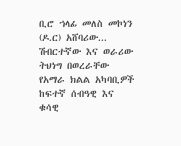ቢሮ ኀላፊ መለስ መኮነን (ዶ.ር) አሸባሪው...
ሽብርተኛው እና ወራሪው ትህነግ በወረራቸው የአማራ ክልል አካባቢዎች ከፍተኛ ሰብዓዊ እና ቁሳዊ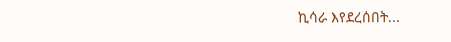ኪሳራ እየደረሰበት...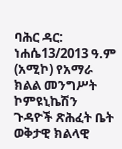ባሕር ዳር: ነሐሴ13/2013 ዓ.ም (አሚኮ) የአማራ ክልል መንግሥት ኮምዩኒኬሽን ጉዳዮች ጽሕፈት ቤት ወቅታዊ ክልላዊ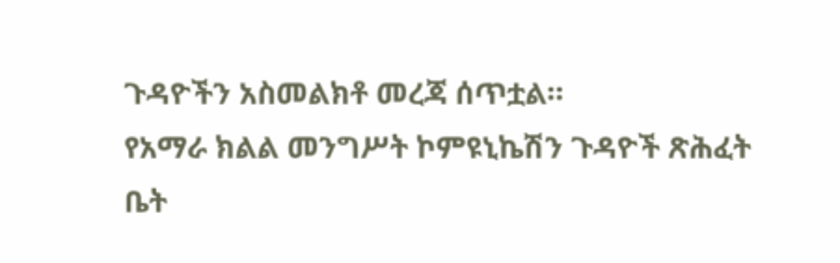ጉዳዮችን አስመልክቶ መረጃ ሰጥቷል።
የአማራ ክልል መንግሥት ኮምዩኒኬሽን ጉዳዮች ጽሕፈት ቤት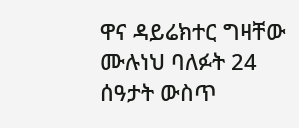ዋና ዳይሬክተር ግዛቸው ሙሉነህ ባለፉት 24 ሰዓታት ውስጥ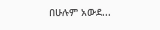በሁሉም አውደ...